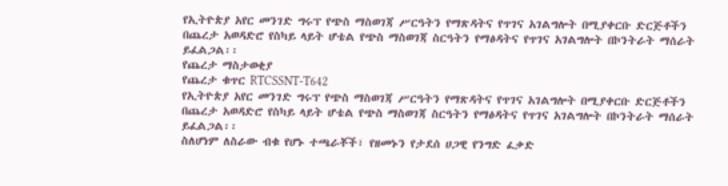የኢትዮጵያ አየር መንገድ ግሩፕ የጭስ ማስወገጃ ሥርዓትን የማጽዳትና የጥገና አገልግሎት በሚያቀርቡ ድርጅቶችን በጨረታ አወዳድሮ የስካይ ላይት ሆቴል የጭስ ማስወገጃ ስርዓትን የማፅዳትና የጥገና አገልግሎት በኮንትራት ማሰራት ይፈልጋል፡፡
የጨረታ ማስታወቂያ
የጨረታ ቁጥር RTCSSNT-T642
የኢትዮጵያ አየር መንገድ ግሩፕ የጭስ ማስወገጃ ሥርዓትን የማጽዳትና የጥገና አገልግሎት በሚያቀርቡ ድርጅቶችን በጨረታ አወዳድሮ የስካይ ላይት ሆቴል የጭስ ማስወገጃ ስርዓትን የማፅዳትና የጥገና አገልግሎት በኮንትራት ማሰራት ይፈልጋል፡፡
ስለሆነም ለስራው ብቁ የሆኑ ተጫራቾች፣ የዘመኑን የታደሰ ሀጋዊ የንግድ ፈቃድ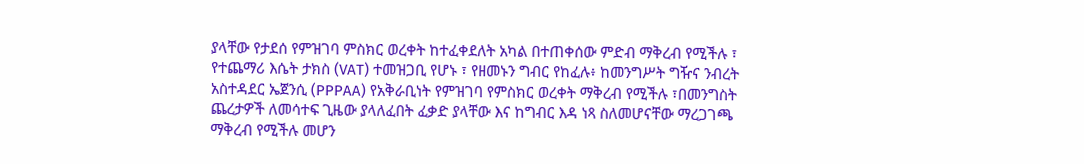ያላቸው የታደሰ የምዝገባ ምስክር ወረቀት ከተፈቀደለት አካል በተጠቀሰው ምድብ ማቅረብ የሚችሉ ፣ የተጨማሪ እሴት ታክስ (VAT) ተመዝጋቢ የሆኑ ፣ የዘመኑን ግብር የከፈሉ፥ ከመንግሥት ግዥና ንብረት አስተዳደር ኤጀንሲ (PPPAA) የአቅራቢነት የምዝገባ የምስክር ወረቀት ማቅረብ የሚችሉ ፣በመንግስት ጨረታዎች ለመሳተፍ ጊዜው ያላለፈበት ፈቃድ ያላቸው እና ከግብር እዳ ነጻ ስለመሆናቸው ማረጋገጫ ማቅረብ የሚችሉ መሆን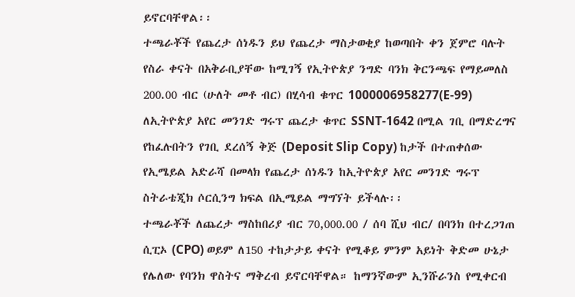ይኖርባቸዋል፡፡
ተጫራቾች የጨረታ ሰነዱን ይህ የጨረታ ማስታወቂያ ከወጣበት ቀን ጀምሮ ባሉት የስራ ቀናት በአቅራቢያቸው ከሚገኝ የኢትዮጵያ ንግድ ባንክ ቅርንጫፍ የማይመለስ 200.00 ብር (ሁለት መቶ ብር) በሂሳብ ቁጥር 1000006958277(E-99) ለኢትዮጵያ አየር መንገድ ግሩፕ ጨረታ ቁጥር SSNT-1642 በሚል ገቢ በማድረግና የከፈሉበትን የገቢ ደረሰኝ ቅጅ (Deposit Slip Copy) ከታች በተጠቀሰው የኢሜይል አድራሻ በመላክ የጨረታ ሰነዱን ከኢትዮጵያ አየር መንገድ ግሩፕ ስትራቴጂክ ሶርሲንግ ክፍል በኢሜይል ማግኘት ይችላሉ፡፡
ተጫራቾች ለጨረታ ማስከበሪያ ብር 70,000.00 / ሰባ ሺህ ብር/ በባንክ በተረጋገጠ ሲፒኦ (CPO) ወይም ለ150 ተከታታይ ቀናት የሚቆይ ምንም አይነት ቅድመ ሁኔታ የሌለው የባንክ ዋስትና ማቅረብ ይኖርባቸዋል። ከማንኛውም ኢንሹራንስ የሚቀርብ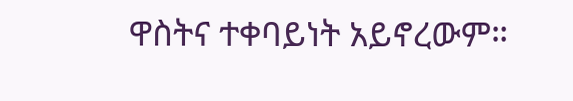ዋስትና ተቀባይነት አይኖረውም።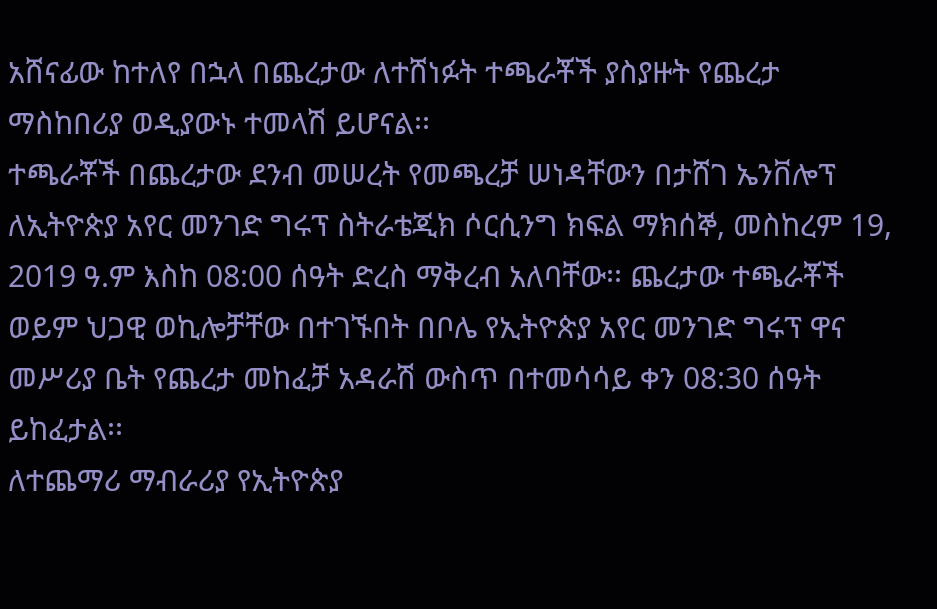አሸናፊው ከተለየ በኋላ በጨረታው ለተሸነፉት ተጫራቾች ያስያዙት የጨረታ ማስከበሪያ ወዲያውኑ ተመላሽ ይሆናል፡፡
ተጫራቾች በጨረታው ደንብ መሠረት የመጫረቻ ሠነዳቸውን በታሸገ ኤንቨሎፕ ለኢትዮጵያ አየር መንገድ ግሩፕ ስትራቴጂክ ሶርሲንግ ክፍል ማክሰኞ, መስከረም 19, 2019 ዓ.ም እስከ 08:00 ሰዓት ድረስ ማቅረብ አለባቸው፡፡ ጨረታው ተጫራቾች ወይም ህጋዊ ወኪሎቻቸው በተገኙበት በቦሌ የኢትዮጵያ አየር መንገድ ግሩፕ ዋና መሥሪያ ቤት የጨረታ መከፈቻ አዳራሽ ውስጥ በተመሳሳይ ቀን 08:30 ሰዓት ይከፈታል፡፡
ለተጨማሪ ማብራሪያ የኢትዮጵያ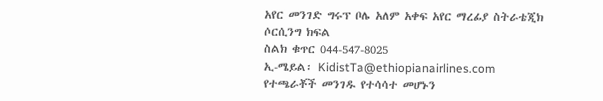አየር መንገድ ግሩፕ ቦሌ አለም አቀፍ አየር ማረፊያ ስትራቴጂክ ሶርሲንግ ክፍል
ስልክ ቁጥር 044-547-8025
ኢ-ሜይል፡ KidistTa@ethiopianairlines.com
የተጫራቾች መንገዱ የተሳሳተ መሆኑን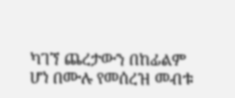ካገኘ ጨረታውን በከፊልም ሆነ በሙሉ የመሰረዝ መብቱ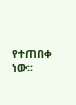የተጠበቀ ነው፡፡